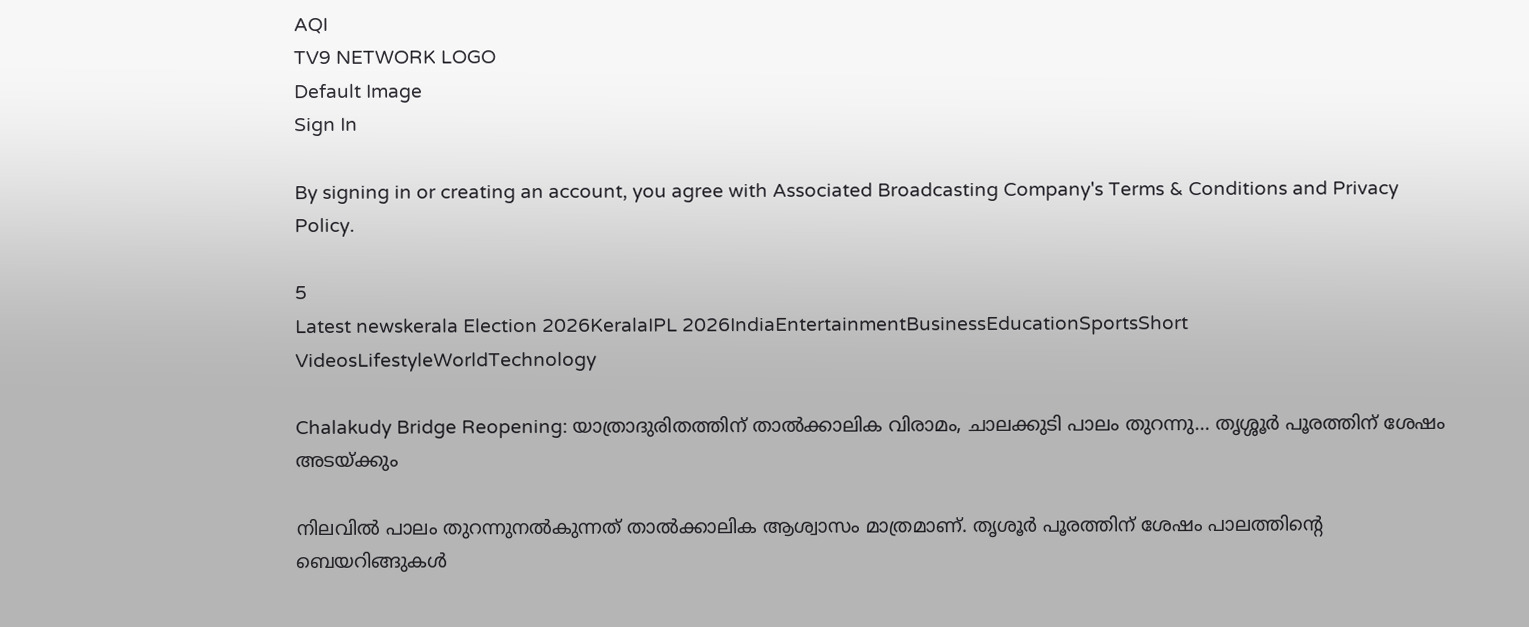AQI
TV9 NETWORK LOGO
Default Image
Sign In

By signing in or creating an account, you agree with Associated Broadcasting Company's Terms & Conditions and Privacy Policy.

5
Latest newskerala Election 2026KeralaIPL 2026IndiaEntertainmentBusinessEducationSportsShort VideosLifestyleWorldTechnology

Chalakudy Bridge Reopening: യാത്രാദുരിതത്തിന് താൽക്കാലിക വിരാമം, ചാലക്കുടി പാലം തുറന്നു… തൃശ്ശൂർ പൂരത്തിന് ശേഷം അടയ്ക്കും

നിലവിൽ പാലം തുറന്നുനൽകുന്നത് താൽക്കാലിക ആശ്വാസം മാത്രമാണ്. തൃശൂർ പൂരത്തിന് ശേഷം പാലത്തിന്റെ ബെയറിങ്ങുകൾ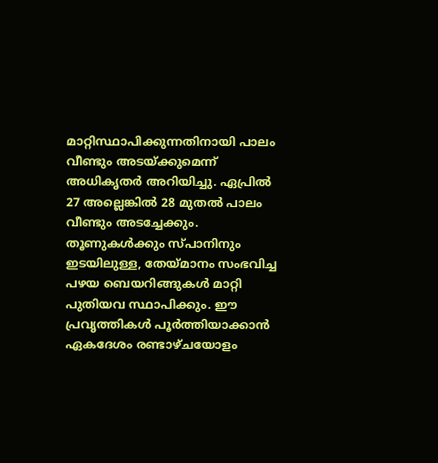മാറ്റിസ്ഥാപിക്കുന്നതിനായി പാലം വീണ്ടും അടയ്ക്കുമെന്ന് അധികൃതർ അറിയിച്ചു. ഏപ്രിൽ 27 അല്ലെങ്കിൽ 28 മുതൽ പാലം വീണ്ടും അടച്ചേക്കും. തൂണുകൾക്കും സ്പാനിനും ഇടയിലുള്ള, തേയ്മാനം സംഭവിച്ച പഴയ ബെയറിങ്ങുകൾ മാറ്റി പുതിയവ സ്ഥാപിക്കും. ഈ പ്രവൃത്തികൾ പൂർത്തിയാക്കാൻ ഏകദേശം രണ്ടാഴ്ചയോളം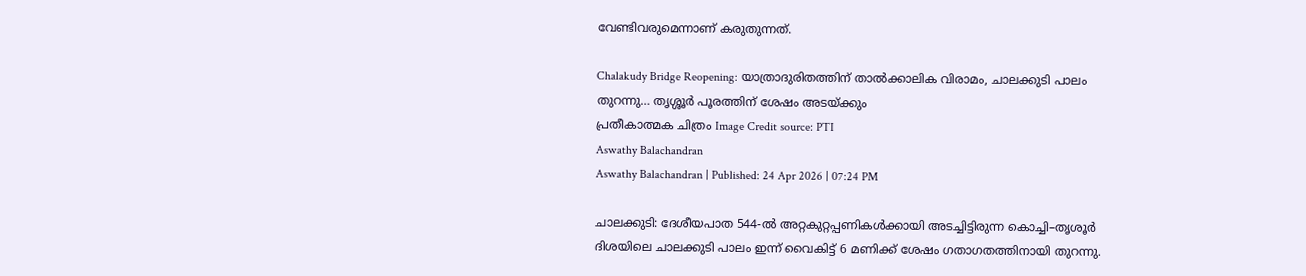വേണ്ടിവരുമെന്നാണ് കരുതുന്നത്.

Chalakudy Bridge Reopening: യാത്രാദുരിതത്തിന് താൽക്കാലിക വിരാമം, ചാലക്കുടി പാലം തുറന്നു… തൃശ്ശൂർ പൂരത്തിന് ശേഷം അടയ്ക്കും
പ്രതീകാത്മക ചിത്രം Image Credit source: PTI
Aswathy Balachandran
Aswathy Balachandran | Published: 24 Apr 2026 | 07:24 PM

ചാലക്കുടി: ദേശീയപാത 544-ൽ അറ്റകുറ്റപ്പണികൾക്കായി അടച്ചിട്ടിരുന്ന കൊച്ചി–തൃശൂർ ദിശയിലെ ചാലക്കുടി പാലം ഇന്ന് വൈകിട്ട് 6 മണിക്ക് ശേഷം ഗതാഗതത്തിനായി തുറന്നു.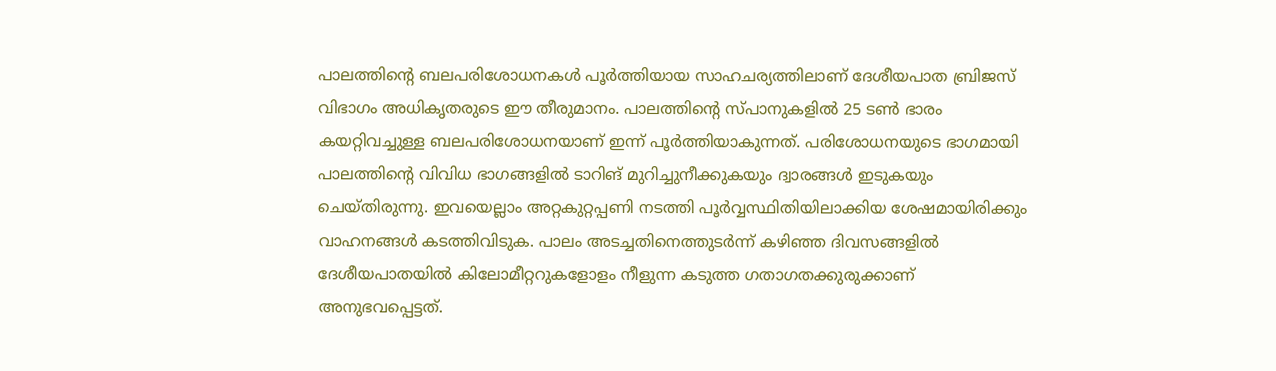പാലത്തിന്റെ ബലപരിശോധനകൾ പൂർത്തിയായ സാഹചര്യത്തിലാണ് ദേശീയപാത ബ്രിജസ് വിഭാഗം അധികൃതരുടെ ഈ തീരുമാനം. പാലത്തിന്റെ സ്പാനുകളിൽ 25 ടൺ ഭാരം കയറ്റിവച്ചുള്ള ബലപരിശോധനയാണ് ഇന്ന് പൂർത്തിയാകുന്നത്. പരിശോധനയുടെ ഭാഗമായി പാലത്തിന്റെ വിവിധ ഭാഗങ്ങളിൽ ടാറിങ് മുറിച്ചുനീക്കുകയും ദ്വാരങ്ങൾ ഇടുകയും ചെയ്തിരുന്നു. ഇവയെല്ലാം അറ്റകുറ്റപ്പണി നടത്തി പൂർവ്വസ്ഥിതിയിലാക്കിയ ശേഷമായിരിക്കും വാഹനങ്ങൾ കടത്തിവിടുക. പാലം അടച്ചതിനെത്തുടർന്ന് കഴിഞ്ഞ ദിവസങ്ങളിൽ ദേശീയപാതയിൽ കിലോമീറ്ററുകളോളം നീളുന്ന കടുത്ത ഗതാഗതക്കുരുക്കാണ് അനുഭവപ്പെട്ടത്.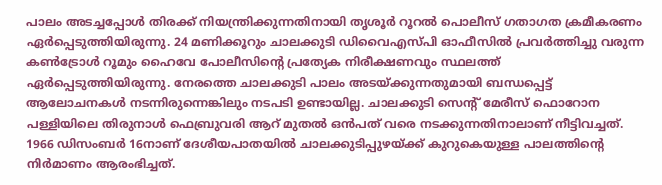പാലം അടച്ചപ്പോൾ തിരക്ക് നിയന്ത്രിക്കുന്നതിനായി തൃശൂർ റൂറൽ പൊലീസ് ഗതാഗത ക്രമീകരണം ഏർപ്പെടുത്തിയിരുന്നു. 24 മണിക്കൂറും ചാലക്കുടി ഡിവൈഎസ്പി ഓഫീസിൽ പ്രവർത്തിച്ചു വരുന്ന കൺട്രോൾ റൂമും ഹൈവേ പോലീസിൻ്റെ പ്രത്യേക നിരീക്ഷണവും സ്ഥലത്ത് ഏർപ്പെടുത്തിയിരുന്നു. നേരത്തെ ചാലക്കുടി പാലം അടയ്ക്കുന്നതുമായി ബന്ധപ്പെട്ട് ആലോചനകൾ നടന്നിരുന്നെങ്കിലും നടപടി ഉണ്ടായില്ല. ചാലക്കുടി സെന്റ് മേരീസ് ഫൊറോന പള്ളിയിലെ തിരുനാൾ ഫെബ്രുവരി ആറ് മുതൽ ഒൻപത് വരെ നടക്കുന്നതിനാലാണ് നീട്ടിവച്ചത്. 1966 ഡിസംബർ 16നാണ് ദേശീയപാതയിൽ ചാലക്കുടിപ്പുഴയ്ക്ക് കുറുകെയുള്ള പാലത്തിന്റെ നിർമാണം ആരംഭിച്ചത്.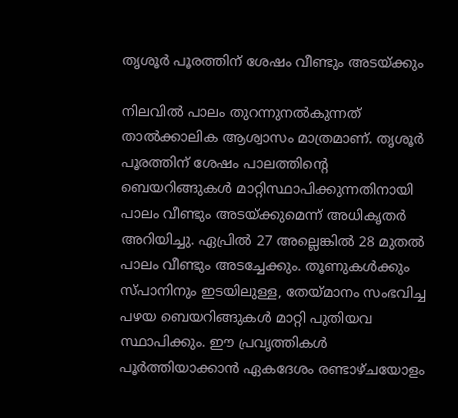തൃശൂർ പൂരത്തിന് ശേഷം വീണ്ടും അടയ്ക്കും

നിലവിൽ പാലം തുറന്നുനൽകുന്നത് താൽക്കാലിക ആശ്വാസം മാത്രമാണ്. തൃശൂർ പൂരത്തിന് ശേഷം പാലത്തിന്റെ ബെയറിങ്ങുകൾ മാറ്റിസ്ഥാപിക്കുന്നതിനായി പാലം വീണ്ടും അടയ്ക്കുമെന്ന് അധികൃതർ അറിയിച്ചു. ഏപ്രിൽ 27 അല്ലെങ്കിൽ 28 മുതൽ പാലം വീണ്ടും അടച്ചേക്കും. തൂണുകൾക്കും സ്പാനിനും ഇടയിലുള്ള, തേയ്മാനം സംഭവിച്ച പഴയ ബെയറിങ്ങുകൾ മാറ്റി പുതിയവ സ്ഥാപിക്കും. ഈ പ്രവൃത്തികൾ പൂർത്തിയാക്കാൻ ഏകദേശം രണ്ടാഴ്ചയോളം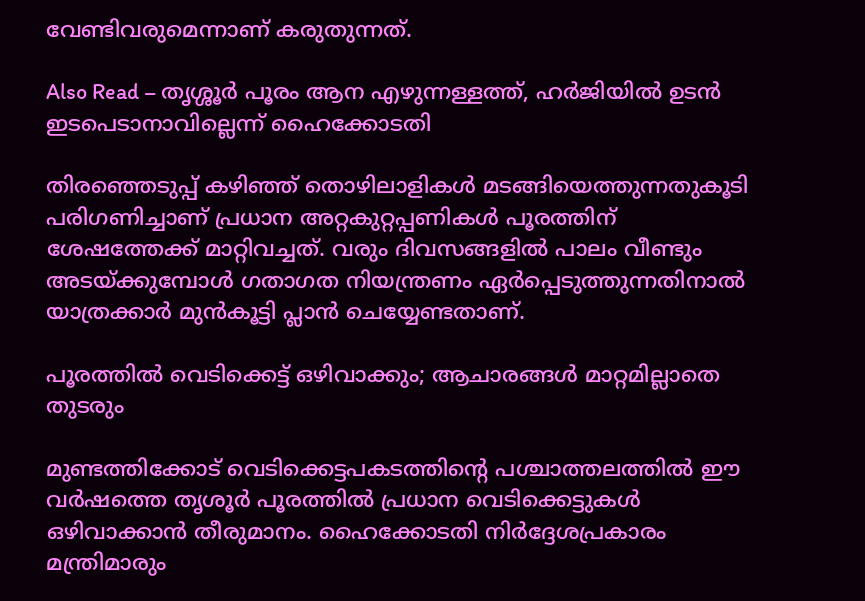വേണ്ടിവരുമെന്നാണ് കരുതുന്നത്.

Also Read – തൃശ്ശൂർ പൂരം ആന എഴുന്നള്ളത്ത്, ഹർജിയിൽ ഉടൻ ഇടപെടാനാവില്ലെന്ന് ഹൈക്കോടതി

തിരഞ്ഞെടുപ്പ് കഴിഞ്ഞ് തൊഴിലാളികൾ മടങ്ങിയെത്തുന്നതുകൂടി പരിഗണിച്ചാണ് പ്രധാന അറ്റകുറ്റപ്പണികൾ പൂരത്തിന് ശേഷത്തേക്ക് മാറ്റിവച്ചത്. വരും ദിവസങ്ങളിൽ പാലം വീണ്ടും അടയ്ക്കുമ്പോൾ ഗതാഗത നിയന്ത്രണം ഏർപ്പെടുത്തുന്നതിനാൽ യാത്രക്കാർ മുൻകൂട്ടി പ്ലാൻ ചെയ്യേണ്ടതാണ്.

പൂരത്തിൽ വെടിക്കെട്ട് ഒഴിവാക്കും; ആചാരങ്ങൾ മാറ്റമില്ലാതെ തുടരും

മുണ്ടത്തിക്കോട് വെടിക്കെട്ടപകടത്തിന്റെ പശ്ചാത്തലത്തിൽ ഈ വർഷത്തെ തൃശൂർ പൂരത്തിൽ പ്രധാന വെടിക്കെട്ടുകൾ ഒഴിവാക്കാൻ തീരുമാനം. ഹൈക്കോടതി നിർദ്ദേശപ്രകാരം മന്ത്രിമാരും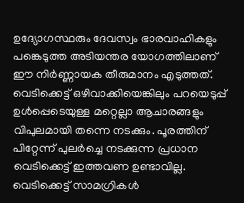ഉദ്യോഗസ്ഥരും ദേവസ്വം ഭാരവാഹികളും പങ്കെടുത്ത അടിയന്തര യോഗത്തിലാണ് ഈ നിർണ്ണായക തീരുമാനം എടുത്തത്. വെടിക്കെട്ട് ഒഴിവാക്കിയെങ്കിലും പറയെടുപ്പ് ഉൾപ്പെടെയുള്ള മറ്റെല്ലാ ആചാരങ്ങളും വിപുലമായി തന്നെ നടക്കും. പൂരത്തിന് പിറ്റേന്ന് പുലർച്ചെ നടക്കുന്ന പ്രധാന വെടിക്കെട്ട് ഇത്തവണ ഉണ്ടാവില്ല. വെടിക്കെട്ട് സാമഗ്രികൾ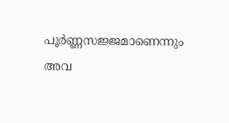പൂർണ്ണസജ്ജമാണെന്നും അവ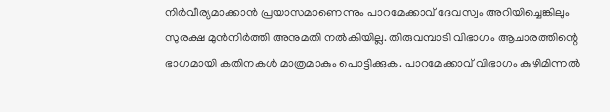നിർവീര്യമാക്കാൻ പ്രയാസമാണെന്നും പാറമേക്കാവ് ദേവസ്വം അറിയിച്ചെങ്കിലും സുരക്ഷ മുൻനിർത്തി അനുമതി നൽകിയില്ല. തിരുവമ്പാടി വിഭാഗം ആചാരത്തിന്റെ ഭാഗമായി കതിനകൾ മാത്രമാകും പൊട്ടിക്കുക. പാറമേക്കാവ് വിഭാഗം കുഴിമിന്നൽ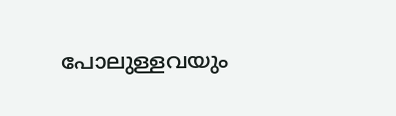പോലുള്ളവയും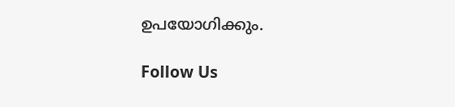ഉപയോഗിക്കും.

Follow Us